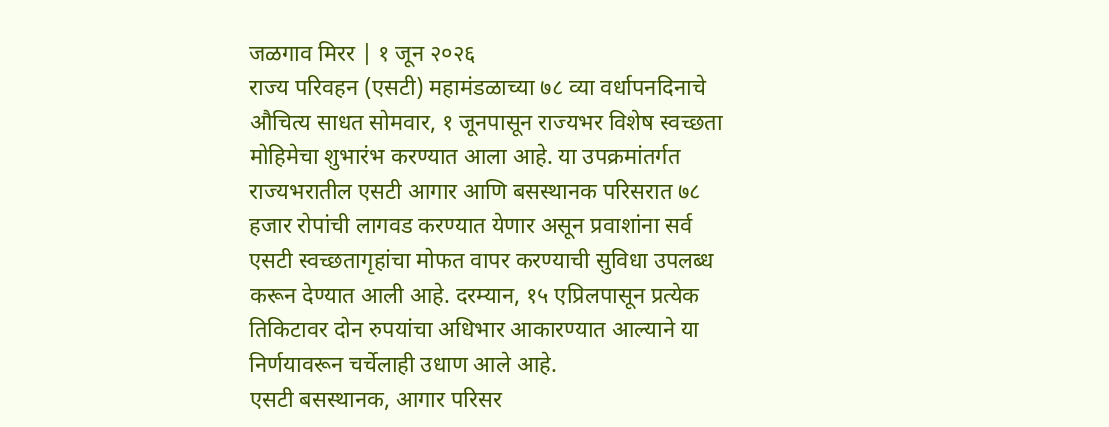जळगाव मिरर | १ जून २०२६
राज्य परिवहन (एसटी) महामंडळाच्या ७८ व्या वर्धापनदिनाचे औचित्य साधत सोमवार, १ जूनपासून राज्यभर विशेष स्वच्छता मोहिमेचा शुभारंभ करण्यात आला आहे. या उपक्रमांतर्गत राज्यभरातील एसटी आगार आणि बसस्थानक परिसरात ७८ हजार रोपांची लागवड करण्यात येणार असून प्रवाशांना सर्व एसटी स्वच्छतागृहांचा मोफत वापर करण्याची सुविधा उपलब्ध करून देण्यात आली आहे. दरम्यान, १५ एप्रिलपासून प्रत्येक तिकिटावर दोन रुपयांचा अधिभार आकारण्यात आल्याने या निर्णयावरून चर्चेलाही उधाण आले आहे.
एसटी बसस्थानक, आगार परिसर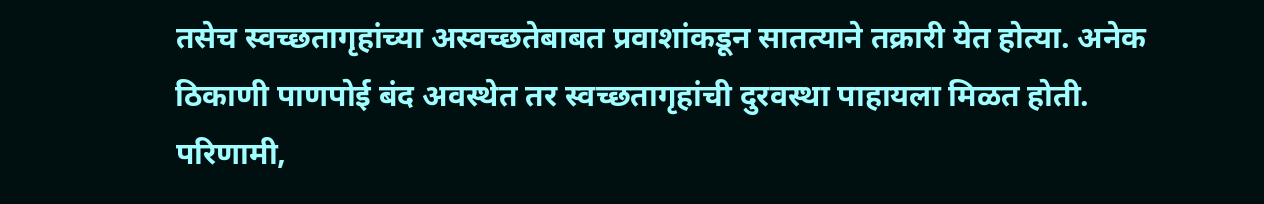तसेच स्वच्छतागृहांच्या अस्वच्छतेबाबत प्रवाशांकडून सातत्याने तक्रारी येत होत्या. अनेक ठिकाणी पाणपोई बंद अवस्थेत तर स्वच्छतागृहांची दुरवस्था पाहायला मिळत होती. परिणामी,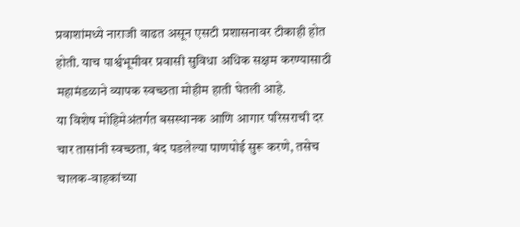प्रवाशांमध्ये नाराजी वाढत असून एसटी प्रशासनावर टीकाही होत होती. याच पार्श्वभूमीवर प्रवासी सुविधा अधिक सक्षम करण्यासाठी महामंडळाने व्यापक स्वच्छता मोहीम हाती घेतली आहे.
या विशेष मोहिमेअंतर्गत बसस्थानक आणि आगार परिसराची दर चार तासांनी स्वच्छता, बंद पडलेल्या पाणपोई सुरू करणे, तसेच चालक-वाहकांच्या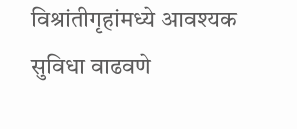विश्रांतीगृहांमध्ये आवश्यक सुविधा वाढवणे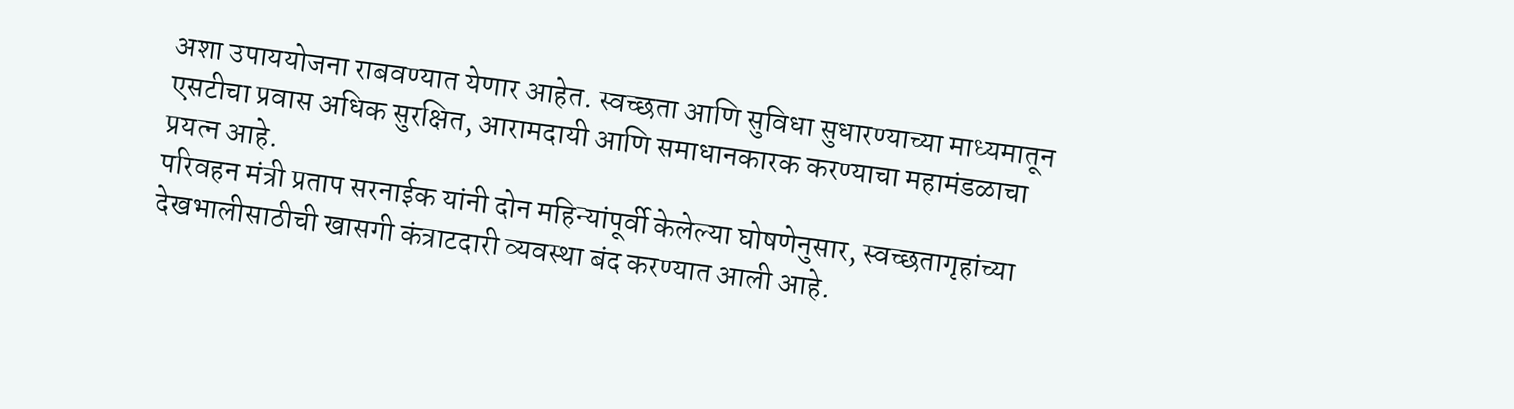अशा उपाययोजना राबवण्यात येणार आहेत. स्वच्छता आणि सुविधा सुधारण्याच्या माध्यमातून एसटीचा प्रवास अधिक सुरक्षित, आरामदायी आणि समाधानकारक करण्याचा महामंडळाचा प्रयत्न आहे.
परिवहन मंत्री प्रताप सरनाईक यांनी दोन महिन्यांपूर्वी केलेल्या घोषणेनुसार, स्वच्छतागृहांच्या देखभालीसाठीची खासगी कंत्राटदारी व्यवस्था बंद करण्यात आली आहे.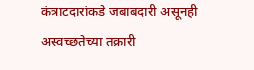कंत्राटदारांकडे जबाबदारी असूनही अस्वच्छतेच्या तक्रारी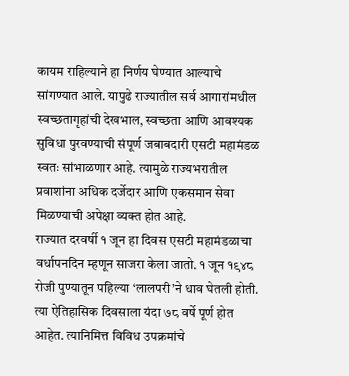कायम राहिल्याने हा निर्णय घेण्यात आल्याचे सांगण्यात आले. यापुढे राज्यातील सर्व आगारांमधील स्वच्छतागृहांची देखभाल, स्वच्छता आणि आवश्यक सुविधा पुरवण्याची संपूर्ण जबाबदारी एसटी महामंडळ स्वतः सांभाळणार आहे. त्यामुळे राज्यभरातील प्रवाशांना अधिक दर्जेदार आणि एकसमान सेवा मिळण्याची अपेक्षा व्यक्त होत आहे.
राज्यात दरवर्षी १ जून हा दिवस एसटी महामंडळाचा वर्धापनदिन म्हणून साजरा केला जातो. १ जून १९४८ रोजी पुण्यातून पहिल्या ‘लालपरी’ने धाव घेतली होती. त्या ऐतिहासिक दिवसाला यंदा ७८ वर्षे पूर्ण होत आहेत. त्यानिमित्त विविध उपक्रमांचे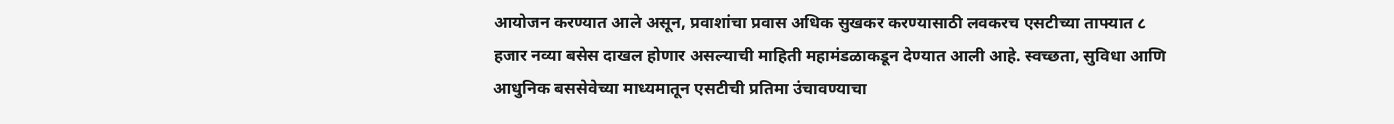आयोजन करण्यात आले असून, प्रवाशांचा प्रवास अधिक सुखकर करण्यासाठी लवकरच एसटीच्या ताफ्यात ८ हजार नव्या बसेस दाखल होणार असल्याची माहिती महामंडळाकडून देण्यात आली आहे. स्वच्छता, सुविधा आणि आधुनिक बससेवेच्या माध्यमातून एसटीची प्रतिमा उंचावण्याचा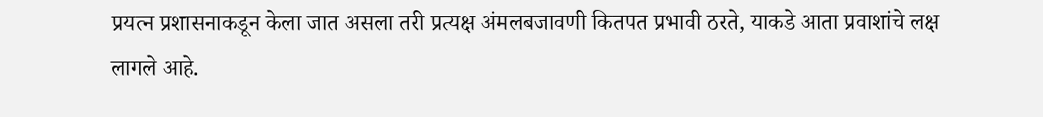प्रयत्न प्रशासनाकडून केला जात असला तरी प्रत्यक्ष अंमलबजावणी कितपत प्रभावी ठरते, याकडे आता प्रवाशांचे लक्ष लागले आहे.